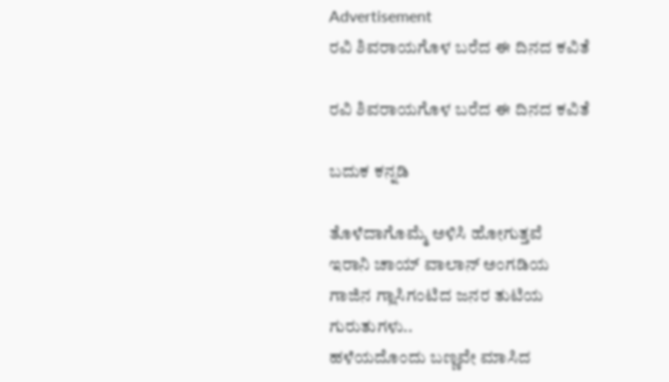Advertisement
ರವಿ ಶಿವರಾಯಗೊಳ ಬರೆದ ಈ ದಿನದ ಕವಿತೆ

ರವಿ ಶಿವರಾಯಗೊಳ ಬರೆದ ಈ ದಿನದ ಕವಿತೆ

ಬದುಕ ಕನ್ನಡಿ

ತೊಳೆದಾಗೊಮ್ಮೆ ಅಳಿಸಿ‌ ಹೋಗುತ್ತವೆ
ಇರಾನಿ ಚಾಯ್‌ ವಾಲಾನ್ ಅಂಗಡಿಯ
ಗಾಜಿನ ಗ್ಲಾಸಿಗಂಟಿದ ಜನರ ತುಟಿಯ
ಗುರುತುಗಳು‌..
ಹಳೆಯದೊಂದು ಬಣ್ಣವೇ ಮಾಸಿದ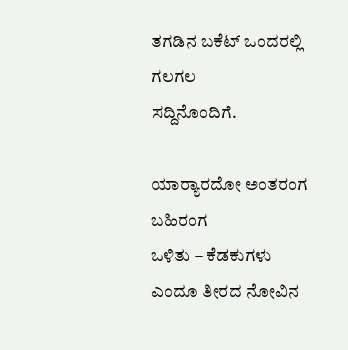ತಗಡಿನ ಬಕೆಟ್ ಒಂದರಲ್ಲಿ ಗಲಗಲ
ಸದ್ದಿನೊಂದಿಗೆ.

ಯಾರ್‍ಯಾರದೋ ಅಂತರಂಗ ಬಹಿರಂಗ
ಒಳಿತು‌ – ಕೆಡಕುಗಳು
ಎಂದೂ ತೀರದ ನೋವಿನ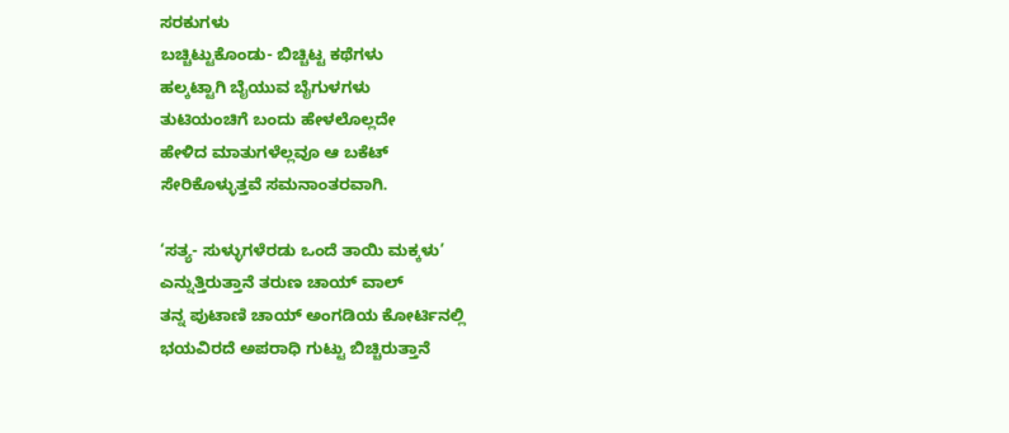ಸರಕುಗಳು
ಬಚ್ಚಿಟ್ಟುಕೊಂಡು- ಬಿಚ್ಚಿಟ್ಟ ಕಥೆಗಳು
ಹಲ್ಕಟ್ಟಾಗಿ ಬೈಯುವ ಬೈಗುಳಗಳು
ತುಟಿಯಂಚಿಗೆ ಬಂದು ಹೇಳಲೊಲ್ಲದೇ
ಹೇಳಿದ ಮಾತುಗಳೆಲ್ಲವೂ ಆ ಬಕೆಟ್
ಸೇರಿಕೊಳ್ಳುತ್ತವೆ ಸಮನಾಂತರವಾಗಿ.

‘ಸತ್ಯ- ಸುಳ್ಳುಗಳೆರಡು ಒಂದೆ‌ ತಾಯಿ ಮಕ್ಕಳು’
ಎನ್ನುತ್ತಿರುತ್ತಾನೆ ತರುಣ ಚಾಯ್ ವಾಲ್
ತನ್ನ ಪುಟಾಣಿ ಚಾಯ್ ಅಂಗಡಿಯ ಕೋರ್ಟಿನಲ್ಲಿ
ಭಯವಿರದೆ ಅಪರಾಧಿ ಗುಟ್ಟು ಬಿಚ್ಚಿರುತ್ತಾನೆ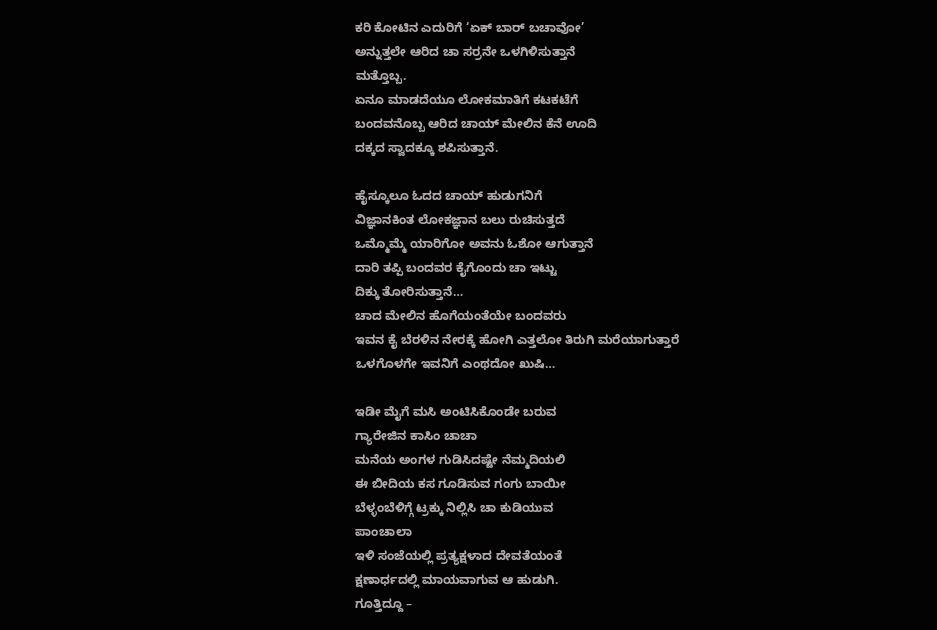ಕರಿ ಕೋಟಿನ ಎದುರಿಗೆ ‘ಏಕ್ ಬಾರ್ ಬಚಾವೋ’
ಅನ್ನುತ್ತಲೇ ಆರಿದ ಚಾ ಸರ್ರನೇ ಒಳಗಿಳಿಸುತ್ತಾನೆ
ಮತ್ತೊಬ್ಬ.
ಏನೂ ಮಾಡದೆಯೂ ಲೋಕಮಾತಿಗೆ ಕಟಕಟೆಗೆ
ಬಂದವನೊಬ್ಬ ಆರಿದ ಚಾಯ್ ಮೇಲಿನ ಕೆನೆ ಊದಿ
ದಕ್ಕದ ಸ್ವಾದಕ್ಕೂ ಶಪಿಸುತ್ತಾನೆ.

ಹೈಸ್ಕೂಲೂ ಓದದ ಚಾಯ್ ಹುಡುಗನಿಗೆ
ವಿಜ್ಞಾನಕಿಂತ ಲೋಕಜ್ಞಾನ ಬಲು ರುಚಿಸುತ್ತದೆ
ಒಮ್ಮೊಮ್ಮೆ ಯಾರಿಗೋ ಅವನು ಓಶೋ ಆಗುತ್ತಾನೆ
ದಾರಿ ತಪ್ಪಿ ಬಂದವರ ಕೈಗೊಂದು ಚಾ ಇಟ್ಟು
ದಿಕ್ಕು ತೋರಿಸುತ್ತಾನೆ…
ಚಾದ ಮೇಲಿನ ಹೊಗೆಯಂತೆಯೇ ಬಂದವರು
ಇವನ ಕೈ ಬೆರಳಿನ ನೇರಕ್ಕೆ ಹೋಗಿ ಎತ್ತಲೋ ತಿರುಗಿ ಮರೆಯಾಗುತ್ತಾರೆ
ಒಳಗೊಳಗೇ ಇವನಿಗೆ ಎಂಥದೋ ಖುಷಿ…

ಇಡೀ ಮೈಗೆ ಮಸಿ ಅಂಟಿಸಿಕೊಂಡೇ ಬರುವ
ಗ್ಯಾರೇಜಿನ ಕಾಸಿಂ ಚಾಚಾ
ಮನೆಯ ಅಂಗಳ ಗುಡಿಸಿದಷ್ಟೇ ನೆಮ್ಮದಿಯಲಿ
ಈ ಬೀದಿಯ ಕಸ ಗೂಡಿಸುವ ಗಂಗು ಬಾಯೀ
ಬೆಳ್ಳಂಬೆಳಿಗ್ಗೆ ಟ್ರಕ್ಕು ನಿಲ್ಲಿಸಿ ಚಾ ಕುಡಿಯುವ
ಪಾಂಚಾಲಾ
ಇಳಿ‌ ಸಂಜೆಯಲ್ಲಿ ಪ್ರತ್ಯಕ್ಷಳಾದ ದೇವತೆಯಂತೆ
ಕ್ಷಣಾರ್ಧದಲ್ಲಿ ಮಾಯವಾಗುವ ಆ ಹುಡುಗಿ.
ಗೂತ್ತಿದ್ದೂ –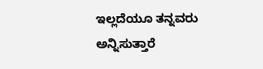ಇಲ್ಲದೆಯೂ ತನ್ನವರು ಅನ್ನಿಸುತ್ತಾರೆ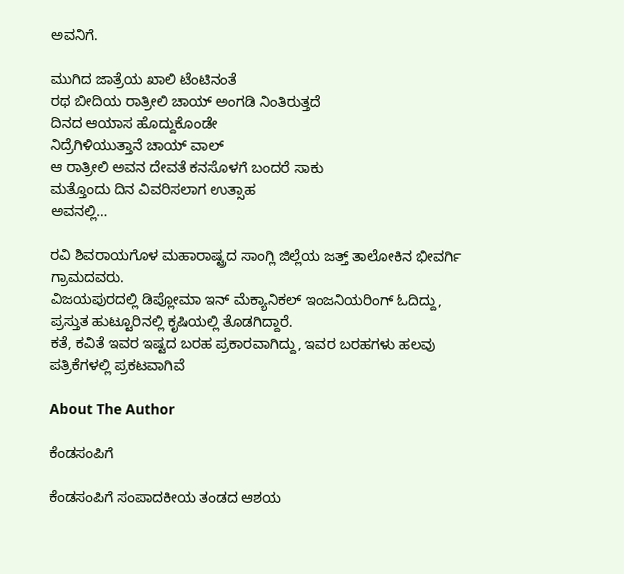ಅವನಿಗೆ.

ಮುಗಿದ ಜಾತ್ರೆಯ ಖಾಲಿ ಟೆಂಟಿನಂತೆ
ರಥ ಬೀದಿಯ ರಾತ್ರೀಲಿ ಚಾಯ್ ಅಂಗಡಿ ನಿಂತಿರುತ್ತದೆ
ದಿನದ ಆಯಾಸ ಹೊದ್ದುಕೊಂಡೇ
ನಿದ್ರೆಗಿಳಿಯುತ್ತಾನೆ ಚಾಯ್ ವಾಲ್
ಆ ರಾತ್ರೀಲಿ ಅವನ ದೇವತೆ ಕನಸೊಳಗೆ ಬಂದರೆ ಸಾಕು
ಮತ್ತೊಂದು ದಿನ ವಿವರಿಸಲಾಗ ಉತ್ಸಾಹ
ಅವನಲ್ಲಿ…

ರವಿ ಶಿವರಾಯಗೊಳ ಮಹಾರಾಷ್ಟ್ರದ ಸಾಂಗ್ಲಿ ಜಿಲ್ಲೆಯ ಜತ್ತ್ ತಾಲೋಕಿನ ಭೀವರ್ಗಿ ಗ್ರಾಮದವರು.
ವಿಜಯಪುರದಲ್ಲಿ ಡಿಪ್ಲೋಮಾ ಇನ್ ಮೆಕ್ಯಾನಿಕಲ್ ಇಂಜನಿಯರಿಂಗ್ ಓದಿದ್ದು, ಪ್ರಸ್ತುತ ಹುಟ್ಟೂರಿನಲ್ಲಿ ಕೃಷಿಯಲ್ಲಿ ತೊಡಗಿದ್ದಾರೆ.
ಕತೆ, ಕವಿತೆ ಇವರ ಇಷ್ಟದ ಬರಹ ಪ್ರಕಾರವಾಗಿದ್ದು, ಇವರ ಬರಹಗಳು ಹಲವು ಪತ್ರಿಕೆಗಳಲ್ಲಿ ಪ್ರಕಟವಾಗಿವೆ

About The Author

ಕೆಂಡಸಂಪಿಗೆ

ಕೆಂಡಸಂಪಿಗೆ ಸಂಪಾದಕೀಯ ತಂಡದ ಆಶಯ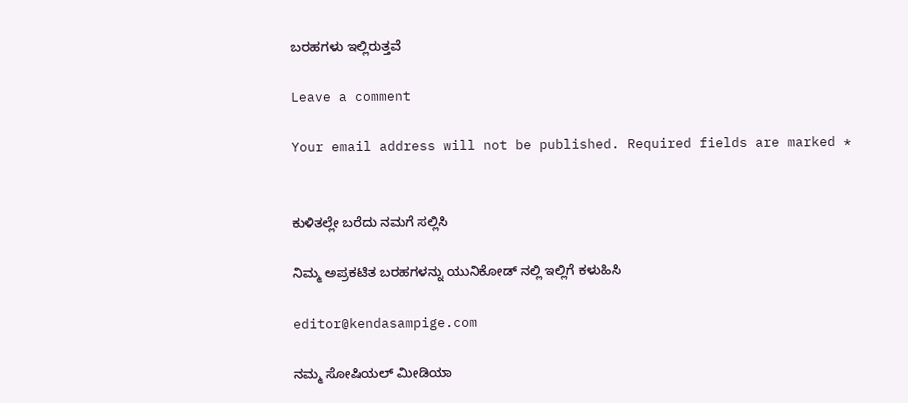ಬರಹಗಳು ಇಲ್ಲಿರುತ್ತವೆ

Leave a comment

Your email address will not be published. Required fields are marked *


ಕುಳಿತಲ್ಲೇ ಬರೆದು ನಮಗೆ ಸಲ್ಲಿಸಿ

ನಿಮ್ಮ ಅಪ್ರಕಟಿತ ಬರಹಗಳನ್ನು ಯುನಿಕೋಡ್ ನಲ್ಲಿ ಇಲ್ಲಿಗೆ ಕಳುಹಿಸಿ

editor@kendasampige.com

ನಮ್ಮ ಸೋಷಿಯಲ್‌ ಮೀಡಿಯಾ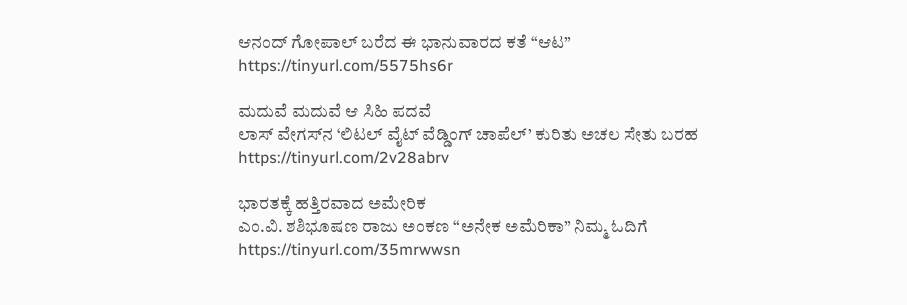ಆನಂದ್‌ ಗೋಪಾಲ್‌ ಬರೆದ ಈ ಭಾನುವಾರದ ಕತೆ “ಆಟ”
https://tinyurl.com/5575hs6r

ಮದುವೆ ಮದುವೆ ಆ ಸಿಹಿ ಪದವೆ
ಲಾಸ್‌ ವೇಗಸ್‌ನ ‘ಲಿಟಲ್ ವೈಟ್ ವೆಡ್ಡಿಂಗ್ ಚಾಪೆಲ್’ ಕುರಿತು ಅಚಲ ಸೇತು ಬರಹ
https://tinyurl.com/2v28abrv

ಭಾರತಕ್ಕೆ ಹತ್ತಿರವಾದ ಅಮೇರಿಕ
ಎಂ.ವಿ. ಶಶಿಭೂಷಣ ರಾಜು ಅಂಕಣ “ಅನೇಕ ಅಮೆರಿಕಾ” ನಿಮ್ಮ ಓದಿಗೆ
https://tinyurl.com/35mrwwsn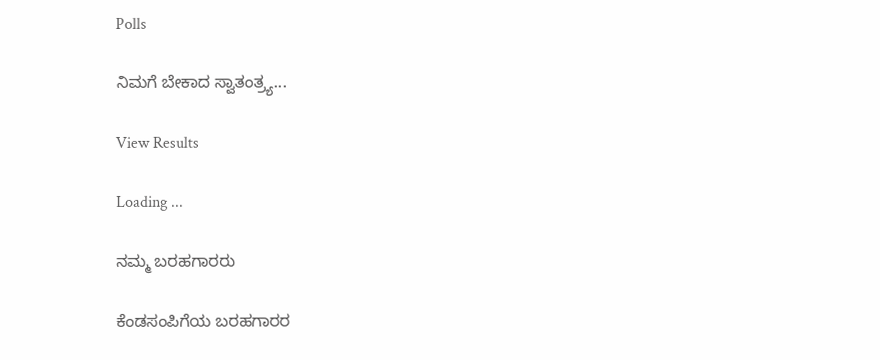Polls

ನಿಮಗೆ ಬೇಕಾದ ಸ್ವಾತಂತ್ರ್ಯ...

View Results

Loading ...

ನಮ್ಮ ಬರಹಗಾರರು

ಕೆಂಡಸಂಪಿಗೆಯ ಬರಹಗಾರರ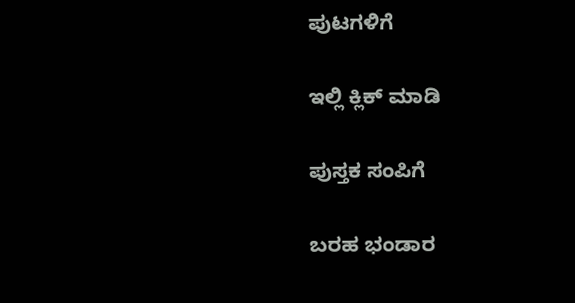ಪುಟಗಳಿಗೆ

ಇಲ್ಲಿ ಕ್ಲಿಕ್ ಮಾಡಿ

ಪುಸ್ತಕ ಸಂಪಿಗೆ

ಬರಹ ಭಂಡಾರ